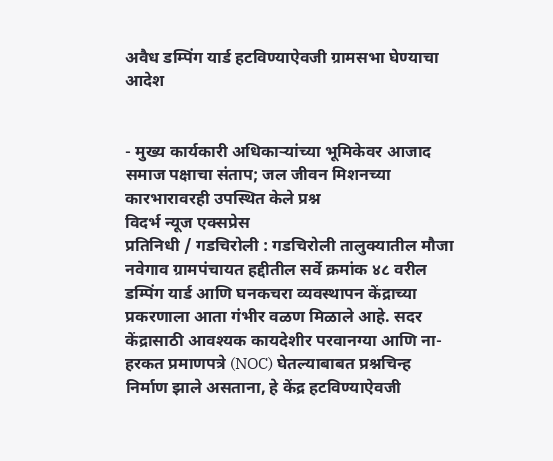अवैध डम्पिंग यार्ड हटविण्याऐवजी ग्रामसभा घेण्याचा आदेश


- मुख्य कार्यकारी अधिकाऱ्यांच्या भूमिकेवर आजाद समाज पक्षाचा संताप; जल जीवन मिशनच्या कारभारावरही उपस्थित केले प्रश्न
विदर्भ न्यूज एक्सप्रेस
प्रतिनिधी / गडचिरोली : गडचिरोली तालुक्यातील मौजा नवेगाव ग्रामपंचायत हद्दीतील सर्वे क्रमांक ४८ वरील डम्पिंग यार्ड आणि घनकचरा व्यवस्थापन केंद्राच्या प्रकरणाला आता गंभीर वळण मिळाले आहे. सदर केंद्रासाठी आवश्यक कायदेशीर परवानग्या आणि ना-हरकत प्रमाणपत्रे (NOC) घेतल्याबाबत प्रश्नचिन्ह निर्माण झाले असताना, हे केंद्र हटविण्याऐवजी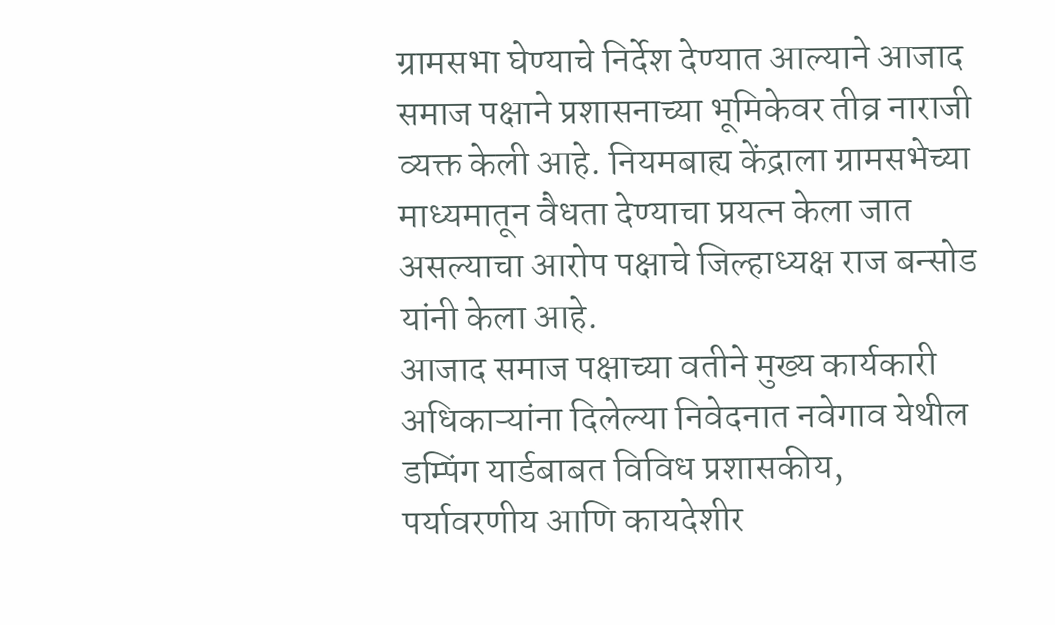ग्रामसभा घेण्याचे निर्देश देण्यात आल्याने आजाद समाज पक्षाने प्रशासनाच्या भूमिकेवर तीव्र नाराजी व्यक्त केली आहे. नियमबाह्य केंद्राला ग्रामसभेच्या माध्यमातून वैधता देण्याचा प्रयत्न केला जात असल्याचा आरोप पक्षाचे जिल्हाध्यक्ष राज बन्सोड यांनी केला आहे.
आजाद समाज पक्षाच्या वतीने मुख्य कार्यकारी अधिकाऱ्यांना दिलेल्या निवेदनात नवेगाव येथील डम्पिंग यार्डबाबत विविध प्रशासकीय, पर्यावरणीय आणि कायदेशीर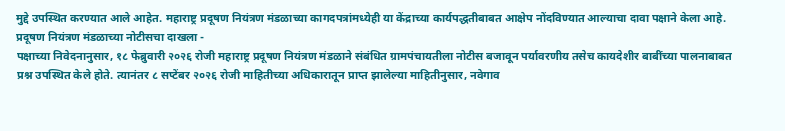मुद्दे उपस्थित करण्यात आले आहेत. महाराष्ट्र प्रदूषण नियंत्रण मंडळाच्या कागदपत्रांमध्येही या केंद्राच्या कार्यपद्धतीबाबत आक्षेप नोंदविण्यात आल्याचा दावा पक्षाने केला आहे.
प्रदूषण नियंत्रण मंडळाच्या नोटीसचा दाखला -
पक्षाच्या निवेदनानुसार, १८ फेब्रुवारी २०२६ रोजी महाराष्ट्र प्रदूषण नियंत्रण मंडळाने संबंधित ग्रामपंचायतीला नोटीस बजावून पर्यावरणीय तसेच कायदेशीर बाबींच्या पालनाबाबत प्रश्न उपस्थित केले होते. त्यानंतर ८ सप्टेंबर २०२६ रोजी माहितीच्या अधिकारातून प्राप्त झालेल्या माहितीनुसार, नवेगाव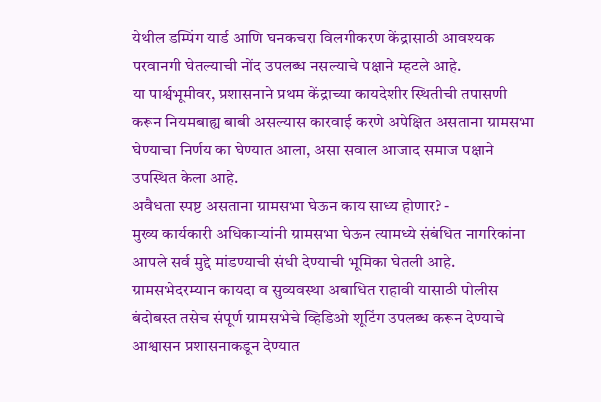येथील डम्पिंग यार्ड आणि घनकचरा विलगीकरण केंद्रासाठी आवश्यक परवानगी घेतल्याची नोंद उपलब्ध नसल्याचे पक्षाने म्हटले आहे.
या पार्श्वभूमीवर, प्रशासनाने प्रथम केंद्राच्या कायदेशीर स्थितीची तपासणी करून नियमबाह्य बाबी असल्यास कारवाई करणे अपेक्षित असताना ग्रामसभा घेण्याचा निर्णय का घेण्यात आला, असा सवाल आजाद समाज पक्षाने उपस्थित केला आहे.
अवैधता स्पष्ट असताना ग्रामसभा घेऊन काय साध्य होणार? -
मुख्य कार्यकारी अधिकाऱ्यांनी ग्रामसभा घेऊन त्यामध्ये संबंधित नागरिकांना आपले सर्व मुद्दे मांडण्याची संधी देण्याची भूमिका घेतली आहे. ग्रामसभेदरम्यान कायदा व सुव्यवस्था अबाधित राहावी यासाठी पोलीस बंदोबस्त तसेच संपूर्ण ग्रामसभेचे व्हिडिओ शूटिंग उपलब्ध करून देण्याचे आश्वासन प्रशासनाकडून देण्यात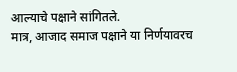आल्याचे पक्षाने सांगितले.
मात्र, आजाद समाज पक्षाने या निर्णयावरच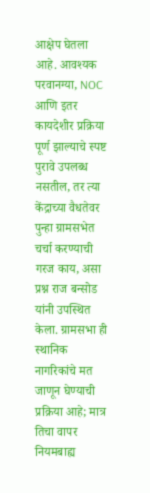आक्षेप घेतला आहे. आवश्यक परवानग्या, NOC आणि इतर कायदेशीर प्रक्रिया पूर्ण झाल्याचे स्पष्ट पुरावे उपलब्ध नसतील, तर त्या केंद्राच्या वैधतेवर पुन्हा ग्रामसभेत चर्चा करण्याची गरज काय, असा प्रश्न राज बन्सोड यांनी उपस्थित केला. ग्रामसभा ही स्थानिक नागरिकांचे मत जाणून घेण्याची प्रक्रिया आहे; मात्र तिचा वापर नियमबाह्य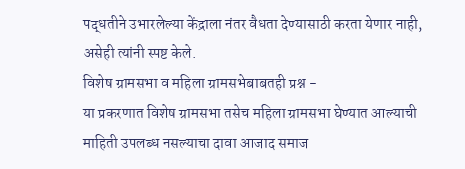पद्धतीने उभारलेल्या केंद्राला नंतर वैधता देण्यासाठी करता येणार नाही, असेही त्यांनी स्पष्ट केले.
विशेष ग्रामसभा व महिला ग्रामसभेबाबतही प्रश्न -
या प्रकरणात विशेष ग्रामसभा तसेच महिला ग्रामसभा घेण्यात आल्याची माहिती उपलब्ध नसल्याचा दावा आजाद समाज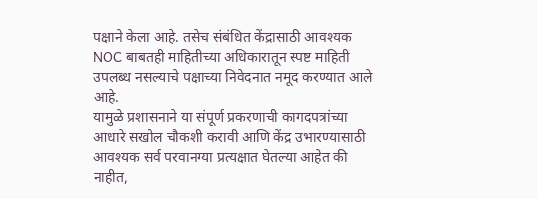पक्षाने केला आहे. तसेच संबंधित केंद्रासाठी आवश्यक NOC बाबतही माहितीच्या अधिकारातून स्पष्ट माहिती उपलब्ध नसल्याचे पक्षाच्या निवेदनात नमूद करण्यात आले आहे.
यामुळे प्रशासनाने या संपूर्ण प्रकरणाची कागदपत्रांच्या आधारे सखोल चौकशी करावी आणि केंद्र उभारण्यासाठी आवश्यक सर्व परवानग्या प्रत्यक्षात घेतल्या आहेत की नाहीत,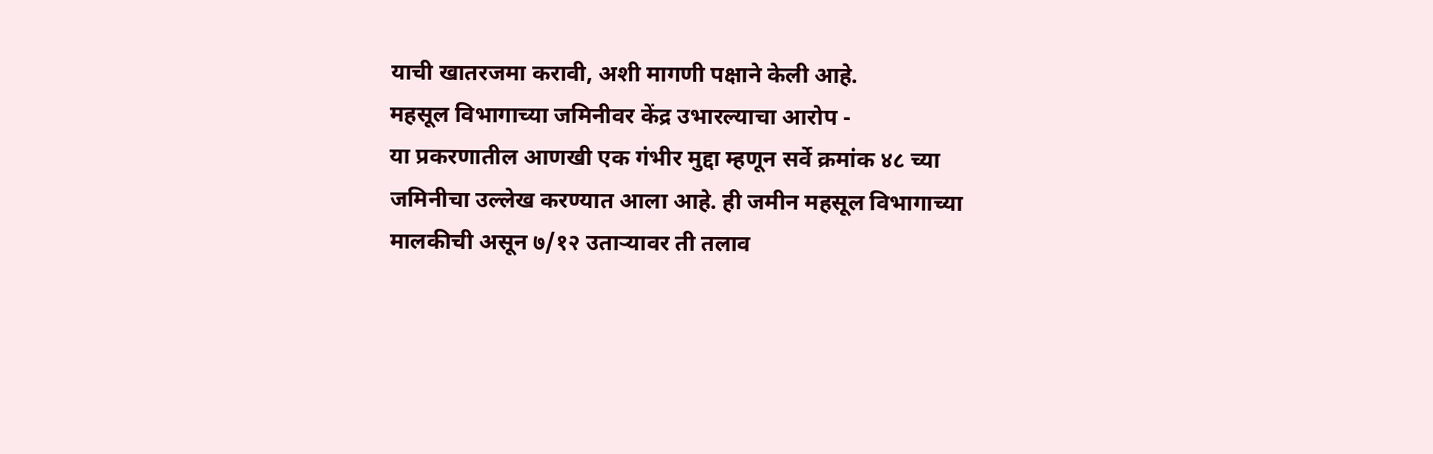याची खातरजमा करावी, अशी मागणी पक्षाने केली आहे.
महसूल विभागाच्या जमिनीवर केंद्र उभारल्याचा आरोप -
या प्रकरणातील आणखी एक गंभीर मुद्दा म्हणून सर्वे क्रमांक ४८ च्या जमिनीचा उल्लेख करण्यात आला आहे. ही जमीन महसूल विभागाच्या मालकीची असून ७/१२ उताऱ्यावर ती तलाव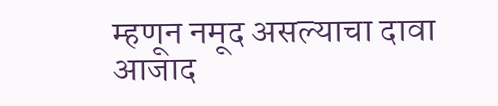म्हणून नमूद असल्याचा दावा आजाद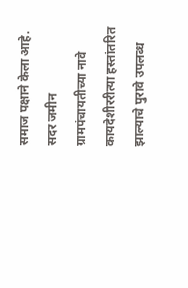समाज पक्षाने केला आहे.
सदर जमीन ग्रामपंचायतीच्या नावे कायदेशीररीत्या हस्तांतरित झाल्याचे पुरावे उपलब्ध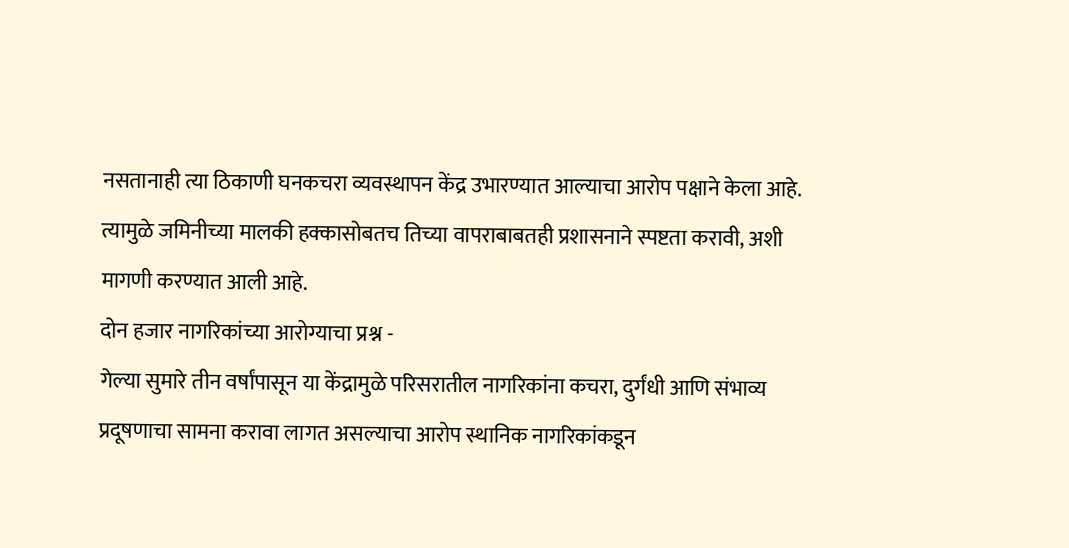नसतानाही त्या ठिकाणी घनकचरा व्यवस्थापन केंद्र उभारण्यात आल्याचा आरोप पक्षाने केला आहे. त्यामुळे जमिनीच्या मालकी हक्कासोबतच तिच्या वापराबाबतही प्रशासनाने स्पष्टता करावी, अशी मागणी करण्यात आली आहे.
दोन हजार नागरिकांच्या आरोग्याचा प्रश्न -
गेल्या सुमारे तीन वर्षांपासून या केंद्रामुळे परिसरातील नागरिकांना कचरा, दुर्गंधी आणि संभाव्य प्रदूषणाचा सामना करावा लागत असल्याचा आरोप स्थानिक नागरिकांकडून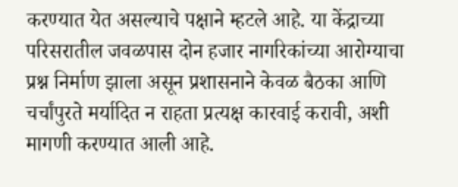करण्यात येत असल्याचे पक्षाने म्हटले आहे. या केंद्राच्या परिसरातील जवळपास दोन हजार नागरिकांच्या आरोग्याचा प्रश्न निर्माण झाला असून प्रशासनाने केवळ बैठका आणि चर्चांपुरते मर्यादित न राहता प्रत्यक्ष कारवाई करावी, अशी मागणी करण्यात आली आहे.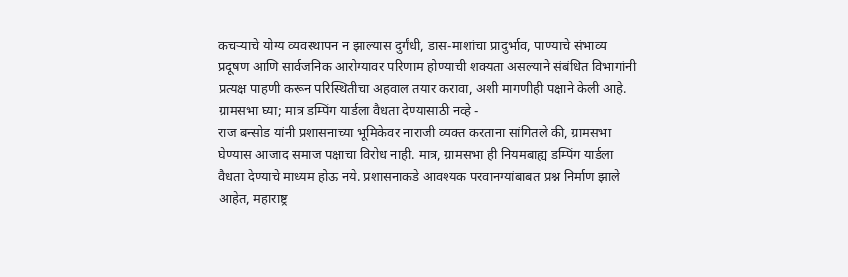कचऱ्याचे योग्य व्यवस्थापन न झाल्यास दुर्गंधी, डास-माशांचा प्रादुर्भाव, पाण्याचे संभाव्य प्रदूषण आणि सार्वजनिक आरोग्यावर परिणाम होण्याची शक्यता असल्याने संबंधित विभागांनी प्रत्यक्ष पाहणी करून परिस्थितीचा अहवाल तयार करावा, अशी मागणीही पक्षाने केली आहे.
ग्रामसभा घ्या; मात्र डम्पिंग यार्डला वैधता देण्यासाठी नव्हे -
राज बन्सोड यांनी प्रशासनाच्या भूमिकेवर नाराजी व्यक्त करताना सांगितले की, ग्रामसभा घेण्यास आजाद समाज पक्षाचा विरोध नाही. मात्र, ग्रामसभा ही नियमबाह्य डम्पिंग यार्डला वैधता देण्याचे माध्यम होऊ नये. प्रशासनाकडे आवश्यक परवानग्यांबाबत प्रश्न निर्माण झाले आहेत, महाराष्ट्र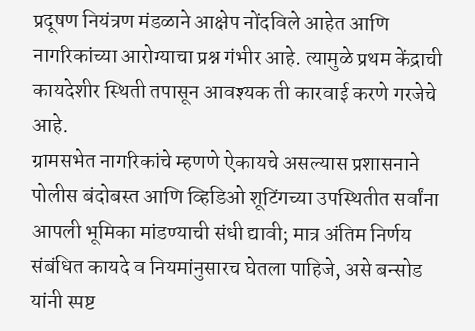प्रदूषण नियंत्रण मंडळाने आक्षेप नोंदविले आहेत आणि नागरिकांच्या आरोग्याचा प्रश्न गंभीर आहे. त्यामुळे प्रथम केंद्राची कायदेशीर स्थिती तपासून आवश्यक ती कारवाई करणे गरजेचे आहे.
ग्रामसभेत नागरिकांचे म्हणणे ऐकायचे असल्यास प्रशासनाने पोलीस बंदोबस्त आणि व्हिडिओ शूटिंगच्या उपस्थितीत सर्वांना आपली भूमिका मांडण्याची संधी द्यावी; मात्र अंतिम निर्णय संबंधित कायदे व नियमांनुसारच घेतला पाहिजे, असे बन्सोड यांनी स्पष्ट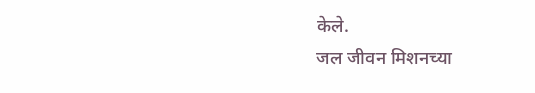केले.
जल जीवन मिशनच्या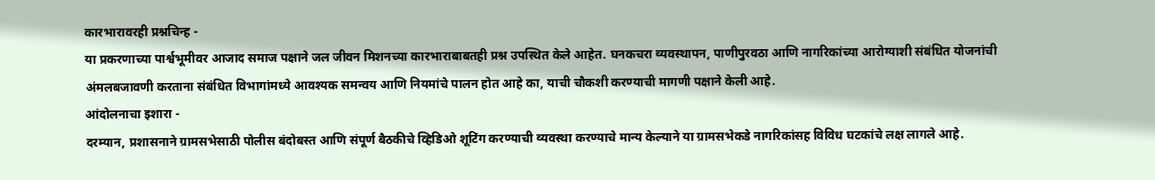कारभारावरही प्रश्नचिन्ह -
या प्रकरणाच्या पार्श्वभूमीवर आजाद समाज पक्षाने जल जीवन मिशनच्या कारभाराबाबतही प्रश्न उपस्थित केले आहेत. घनकचरा व्यवस्थापन, पाणीपुरवठा आणि नागरिकांच्या आरोग्याशी संबंधित योजनांची अंमलबजावणी करताना संबंधित विभागांमध्ये आवश्यक समन्वय आणि नियमांचे पालन होत आहे का, याची चौकशी करण्याची मागणी पक्षाने केली आहे.
आंदोलनाचा इशारा -
दरम्यान, प्रशासनाने ग्रामसभेसाठी पोलीस बंदोबस्त आणि संपूर्ण बैठकीचे व्हिडिओ शूटिंग करण्याची व्यवस्था करण्याचे मान्य केल्याने या ग्रामसभेकडे नागरिकांसह विविध घटकांचे लक्ष लागले आहे.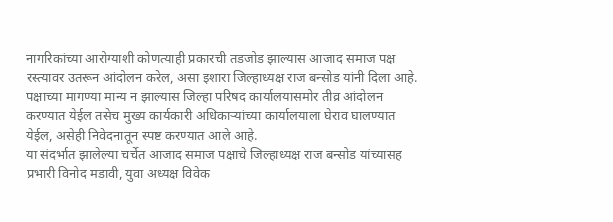नागरिकांच्या आरोग्याशी कोणत्याही प्रकारची तडजोड झाल्यास आजाद समाज पक्ष रस्त्यावर उतरून आंदोलन करेल, असा इशारा जिल्हाध्यक्ष राज बन्सोड यांनी दिला आहे. पक्षाच्या मागण्या मान्य न झाल्यास जिल्हा परिषद कार्यालयासमोर तीव्र आंदोलन करण्यात येईल तसेच मुख्य कार्यकारी अधिकाऱ्यांच्या कार्यालयाला घेराव घालण्यात येईल, असेही निवेदनातून स्पष्ट करण्यात आले आहे.
या संदर्भात झालेल्या चर्चेत आजाद समाज पक्षाचे जिल्हाध्यक्ष राज बन्सोड यांच्यासह प्रभारी विनोद मडावी, युवा अध्यक्ष विवेक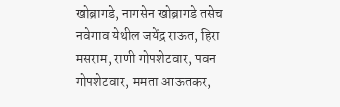खोब्रागडे, नागसेन खोब्रागडे तसेच नवेगाव येथील जयेंद्र राऊत, हिरा मसराम, राणी गोपशेटवार, पवन गोपशेटवार, ममता आऊतकर,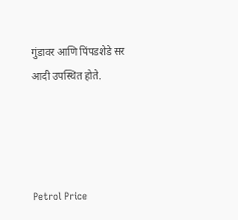गुंडावर आणि पिंपडशेडे सर आदी उपस्थित होते.




Petrol Price